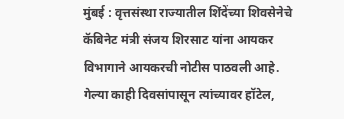मुंबई : वृत्तसंस्था राज्यातील शिंदेंच्या शिवसेनेचे कॅबिनेट मंत्री संजय शिरसाट यांना आयकर विभागाने आयकरची नोटीस पाठवली आहे. गेल्या काही दिवसांपासून त्यांच्यावर हॉटेल,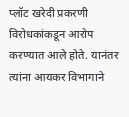प्लॉट खरेदी प्रकरणी विरोधकांकडून आरोप करण्यात आले होते. यानंतर त्यांना आयकर विभागाने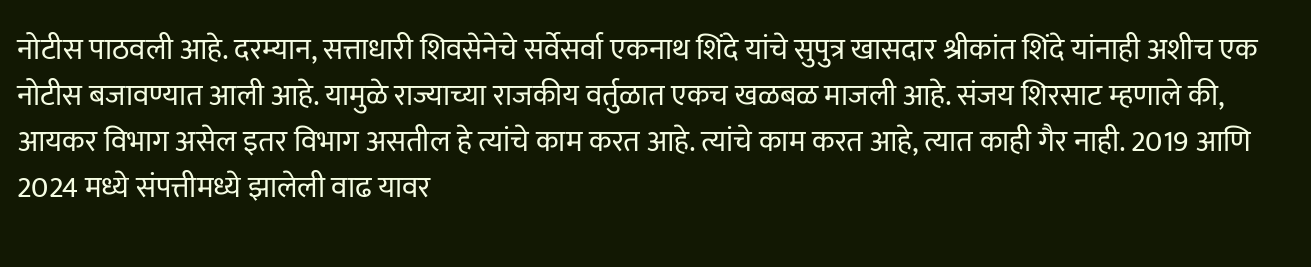नोटीस पाठवली आहे. दरम्यान, सत्ताधारी शिवसेनेचे सर्वेसर्वा एकनाथ शिंदे यांचे सुपुत्र खासदार श्रीकांत शिंदे यांनाही अशीच एक नोटीस बजावण्यात आली आहे. यामुळे राज्याच्या राजकीय वर्तुळात एकच खळबळ माजली आहे. संजय शिरसाट म्हणाले की, आयकर विभाग असेल इतर विभाग असतील हे त्यांचे काम करत आहे. त्यांचे काम करत आहे, त्यात काही गैर नाही. 2019 आणि 2024 मध्ये संपत्तीमध्ये झालेली वाढ यावर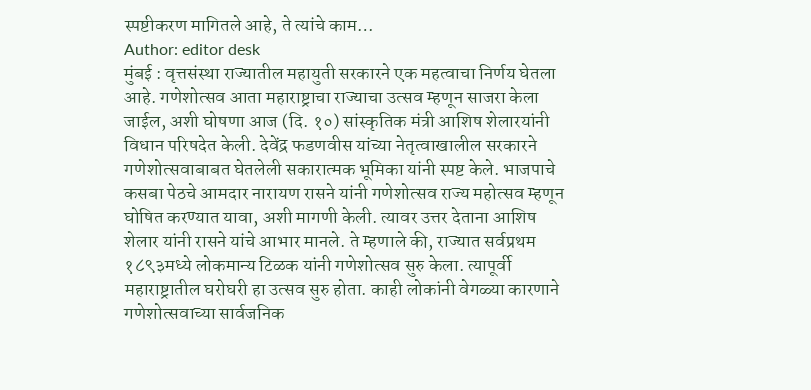स्पष्टीकरण मागितले आहे, ते त्यांचे काम…
Author: editor desk
मुंबई : वृत्तसंस्था राज्यातील महायुती सरकारने एक महत्वाचा निर्णय घेतला आहे. गणेशोत्सव आता महाराष्ट्राचा राज्याचा उत्सव म्हणून साजरा केला जाईल, अशी घोषणा आज (दि. १०) सांस्कृतिक मंत्री आशिष शेलारयांनी विधान परिषदेत केली. देवेंद्र फडणवीस यांच्या नेतृत्वाखालील सरकारने गणेशोत्सवाबाबत घेतलेली सकारात्मक भूमिका यांनी स्पष्ट केले. भाजपाचे कसबा पेठचे आमदार नारायण रासने यांनी गणेशोत्सव राज्य महोत्सव म्हणून घोषित करण्यात यावा, अशी मागणी केली. त्यावर उत्तर देताना आशिष शेलार यांनी रासने यांचे आभार मानले. ते म्हणाले की, राज्यात सर्वप्रथम १८९३मध्ये लोकमान्य टिळक यांनी गणेशोत्सव सुरु केला. त्यापूर्वी महाराष्ट्रातील घरोघरी हा उत्सव सुरु होता. काही लोकांनी वेगळ्या कारणाने गणेशोत्सवाच्या सार्वजनिक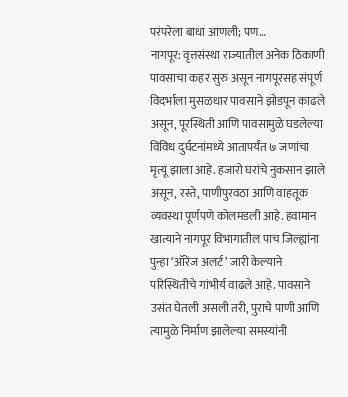परंपरेला बाधा आणली; पण…
नागपूर: वृत्तसंस्था राज्यातील अनेक ठिकाणी पावसाचा कहर सुरु असून नागपूरसह संपूर्ण विदर्भाला मुसळधार पावसाने झोडपून काढले असून, पूरस्थिती आणि पावसामुळे घडलेल्या विविध दुर्घटनांमध्ये आतापर्यंत ७ जणांचा मृत्यू झाला आहे. हजारो घरांचे नुकसान झाले असून, रस्ते, पाणीपुरवठा आणि वाहतूक व्यवस्था पूर्णपणे कोलमडली आहे. हवामान खात्याने नागपूर विभागातील पाच जिल्ह्यांना पुन्हा ‘ऑरेंज अलर्ट’ जारी केल्याने परिस्थितीचे गांभीर्य वाढले आहे. पावसाने उसंत घेतली असली तरी, पुराचे पाणी आणि त्यामुळे निर्माण झालेल्या समस्यांनी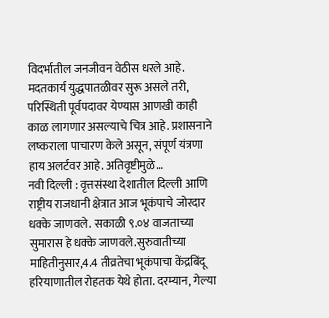विदर्भातील जनजीवन वेठीस धरले आहे. मदतकार्य युद्धपातळीवर सुरू असले तरी, परिस्थिती पूर्वपदावर येण्यास आणखी काही काळ लागणार असल्याचे चित्र आहे. प्रशासनाने लष्कराला पाचारण केले असून, संपूर्ण यंत्रणा हाय अलर्टवर आहे. अतिवृष्टीमुळे…
नवी दिल्ली : वृत्तसंस्था देशातील दिल्ली आणि राष्ट्रीय राजधानी क्षेत्रात आज भूकंपाचे जोरदार धक्के जाणवले. सकाळी ९.०४ वाजताच्या सुमारास हे धक्के जाणवले.सुरुवातीच्या माहितीनुसार,4.4 तीव्रतेचा भूकंपाचा केंद्रबिंदू हरियाणातील रोहतक येथे होता. दरम्यान, गेल्या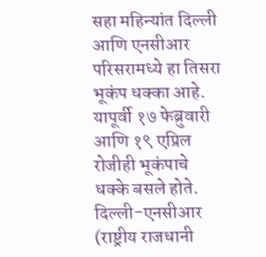सहा महिन्यांत दिल्ली आणि एनसीआर परिसरामध्ये हा तिसरा भूकंप धक्का आहे. यापूर्वी १७ फेब्रुवारी आणि १९ एप्रिल रोजीही भूकंपाचे धक्के बसले होते. दिल्ली-एनसीआर (राष्ट्रीय राजधानी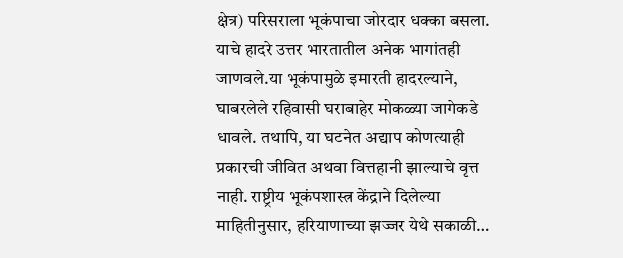क्षेत्र) परिसराला भूकंपाचा जोरदार धक्का बसला. याचे हादरे उत्तर भारतातील अनेक भागांतही जाणवले.या भूकंपामुळे इमारती हादरल्याने, घाबरलेले रहिवासी घराबाहेर मोकळ्या जागेकडे धावले. तथापि, या घटनेत अद्याप कोणत्याही प्रकारची जीवित अथवा वित्तहानी झाल्याचे वृत्त नाही. राष्ट्रीय भूकंपशास्त्र केंद्राने दिलेल्या माहितीनुसार, हरियाणाच्या झज्जर येथे सकाळी…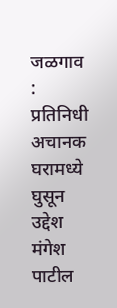जळगाव : प्रतिनिधी अचानक घरामध्ये घुसून उद्देश मंगेश पाटील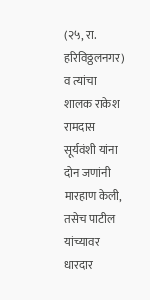(२५, रा. हरिविठ्ठलनगर) व त्यांचा शालक राकेश रामदास सूर्यवंशी यांना दोन जणांनी मारहाण केली, तसेच पाटील यांच्यावर धारदार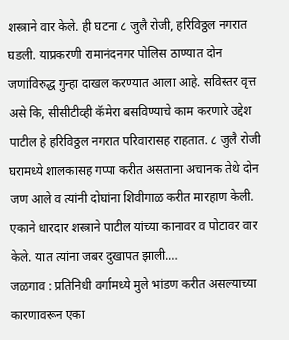शस्त्राने वार केले. ही घटना ८ जुलै रोजी, हरिविठ्ठल नगरात घडली. याप्रकरणी रामानंदनगर पोलिस ठाण्यात दोन जणांविरुद्ध गुन्हा दाखल करण्यात आला आहे. सविस्तर वृत्त असे कि, सीसीटीव्ही कॅमेरा बसविण्याचे काम करणारे उद्देश पाटील हे हरिविठ्ठल नगरात परिवारासह राहतात. ८ जुलै रोजी घरामध्ये शालकासह गप्पा करीत असताना अचानक तेथे दोन जण आले व त्यांनी दोघांना शिवीगाळ करीत मारहाण केली. एकाने धारदार शस्त्राने पाटील यांच्या कानावर व पोटावर वार केले. यात त्यांना जबर दुखापत झाली.…
जळगाव : प्रतिनिधी वर्गामध्ये मुले भांडण करीत असल्याच्या कारणावरून एका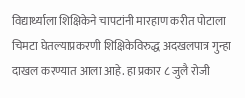विद्यार्थ्याला शिक्षिकेने चापटांनी मारहाण करीत पोटाला चिमटा घेतल्याप्रकरणी शिक्षिकेविरुद्ध अदखलपात्र गुन्हा दाखल करण्यात आला आहे. हा प्रकार ८ जुलै रोजी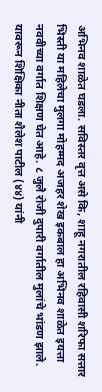अभिनव शाळेत घडला. सविस्तर वृत्त असे कि, शाहू नगरातील रहिवासी शरिफा सत्तार भिस्ती या महिलेचा मुलगा मोहम्मद अजहर शेख इकबाल हा अभिनव शाळेत इयत्ता नववीच्या वर्गात शिक्षण घेत आहे. ८ जुलै रोजी दुपारी वर्गातील मुलांचे भांडण झाले. यावरून शिक्षिका नीता शैलेश पाटील (४४) यांनी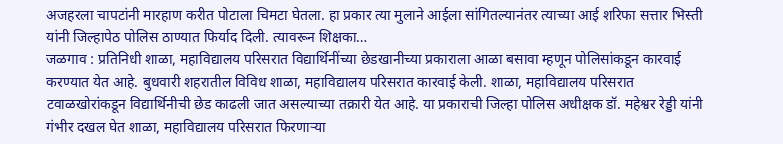अजहरला चापटांनी मारहाण करीत पोटाला चिमटा घेतला. हा प्रकार त्या मुलाने आईला सांगितल्यानंतर त्याच्या आई शरिफा सत्तार भिस्ती यांनी जिल्हापेठ पोलिस ठाण्यात फिर्याद दिली. त्यावरून शिक्षका…
जळगाव : प्रतिनिधी शाळा, महाविद्यालय परिसरात विद्यार्थिनींच्या छेडखानीच्या प्रकाराला आळा बसावा म्हणून पोलिसांकडून कारवाई करण्यात येत आहे. बुधवारी शहरातील विविध शाळा, महाविद्यालय परिसरात कारवाई केली. शाळा, महाविद्यालय परिसरात टवाळखोरांकडून विद्यार्थिनीची छेड काढली जात असल्याच्या तक्रारी येत आहे. या प्रकाराची जिल्हा पोलिस अधीक्षक डॉ. महेश्वर रेड्डी यांनी गंभीर दखल घेत शाळा, महाविद्यालय परिसरात फिरणाऱ्या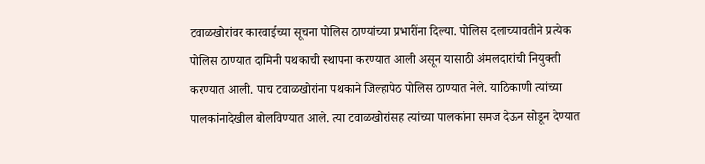टवाळखोरांवर कारवाईच्या सूचना पोलिस ठाण्यांच्या प्रभारींना दिल्या. पोलिस दलाच्यावतीने प्रत्येक पोलिस ठाण्यात दामिनी पथकाची स्थापना करण्यात आली असून यासाठी अंमलदारांची नियुक्ती करण्यात आली. पाच टवाळखोरांना पथकाने जिल्हापेठ पोलिस ठाण्यात नेले. याठिकाणी त्यांच्या पालकांनादेखील बोलविण्यात आले. त्या टवाळखोरांसह त्यांच्या पालकांना समज देऊन सोडून देण्यात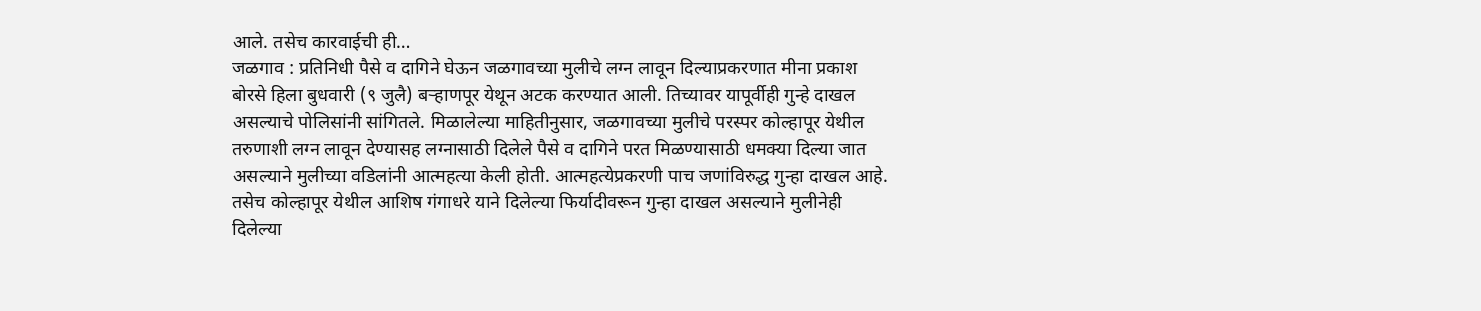आले. तसेच कारवाईची ही…
जळगाव : प्रतिनिधी पैसे व दागिने घेऊन जळगावच्या मुलीचे लग्न लावून दिल्याप्रकरणात मीना प्रकाश बोरसे हिला बुधवारी (९ जुलै) बऱ्हाणपूर येथून अटक करण्यात आली. तिच्यावर यापूर्वीही गुन्हे दाखल असल्याचे पोलिसांनी सांगितले. मिळालेल्या माहितीनुसार, जळगावच्या मुलीचे परस्पर कोल्हापूर येथील तरुणाशी लग्न लावून देण्यासह लग्नासाठी दिलेले पैसे व दागिने परत मिळण्यासाठी धमक्या दिल्या जात असल्याने मुलीच्या वडिलांनी आत्महत्या केली होती. आत्महत्येप्रकरणी पाच जणांविरुद्ध गुन्हा दाखल आहे. तसेच कोल्हापूर येथील आशिष गंगाधरे याने दिलेल्या फिर्यादीवरून गुन्हा दाखल असल्याने मुलीनेही दिलेल्या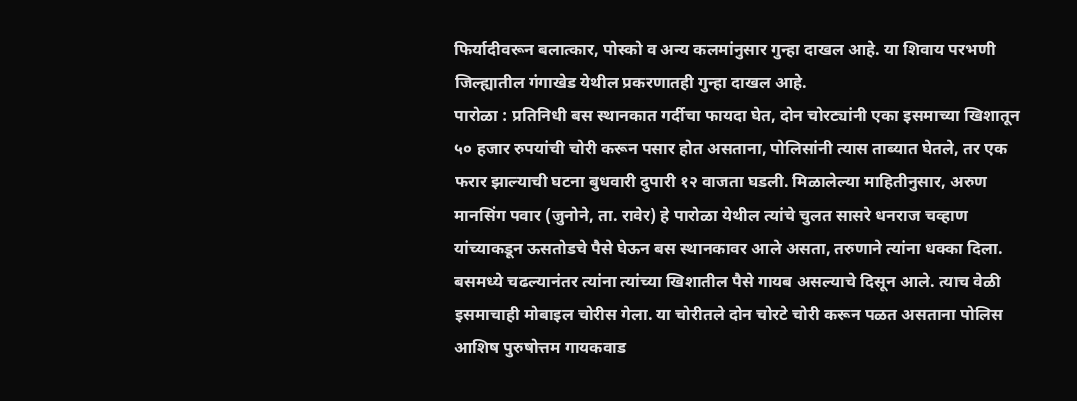फिर्यादीवरून बलात्कार, पोस्को व अन्य कलमांनुसार गुन्हा दाखल आहे. या शिवाय परभणी जिल्ह्यातील गंगाखेड येथील प्रकरणातही गुन्हा दाखल आहे.
पारोळा : प्रतिनिधी बस स्थानकात गर्दीचा फायदा घेत, दोन चोरट्यांनी एका इसमाच्या खिशातून ५० हजार रुपयांची चोरी करून पसार होत असताना, पोलिसांनी त्यास ताब्यात घेतले, तर एक फरार झाल्याची घटना बुधवारी दुपारी १२ वाजता घडली. मिळालेल्या माहितीनुसार, अरुण मानसिंग पवार (जुनोने, ता. रावेर) हे पारोळा येथील त्यांचे चुलत सासरे धनराज चव्हाण यांच्याकडून ऊसतोडचे पैसे घेऊन बस स्थानकावर आले असता, तरुणाने त्यांना धक्का दिला. बसमध्ये चढल्यानंतर त्यांना त्यांच्या खिशातील पैसे गायब असल्याचे दिसून आले. त्याच वेळी इसमाचाही मोबाइल चोरीस गेला. या चोरीतले दोन चोरटे चोरी करून पळत असताना पोलिस आशिष पुरुषोत्तम गायकवाड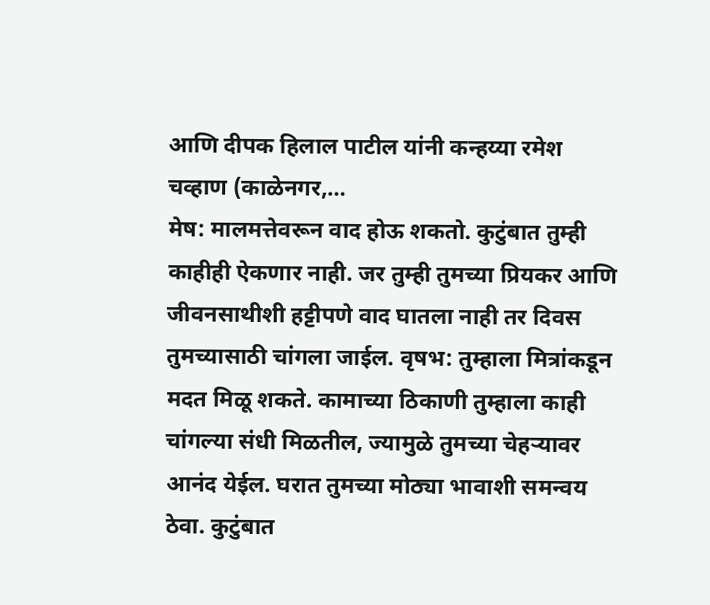आणि दीपक हिलाल पाटील यांनी कन्हय्या रमेश चव्हाण (काळेनगर,…
मेष: मालमत्तेवरून वाद होऊ शकतो. कुटुंबात तुम्ही काहीही ऐकणार नाही. जर तुम्ही तुमच्या प्रियकर आणि जीवनसाथीशी हट्टीपणे वाद घातला नाही तर दिवस तुमच्यासाठी चांगला जाईल. वृषभ: तुम्हाला मित्रांकडून मदत मिळू शकते. कामाच्या ठिकाणी तुम्हाला काही चांगल्या संधी मिळतील, ज्यामुळे तुमच्या चेहऱ्यावर आनंद येईल. घरात तुमच्या मोठ्या भावाशी समन्वय ठेवा. कुटुंबात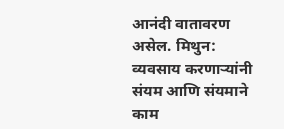आनंदी वातावरण असेल. मिथुन: व्यवसाय करणाऱ्यांनी संयम आणि संयमाने काम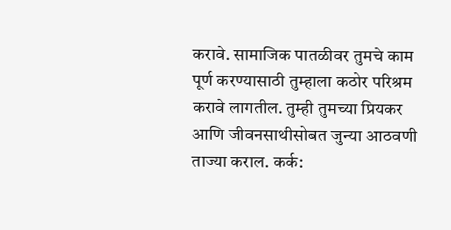करावे. सामाजिक पातळीवर तुमचे काम पूर्ण करण्यासाठी तुम्हाला कठोर परिश्रम करावे लागतील. तुम्ही तुमच्या प्रियकर आणि जीवनसाथीसोबत जुन्या आठवणी ताज्या कराल. कर्क: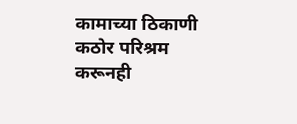कामाच्या ठिकाणी कठोर परिश्रम करूनही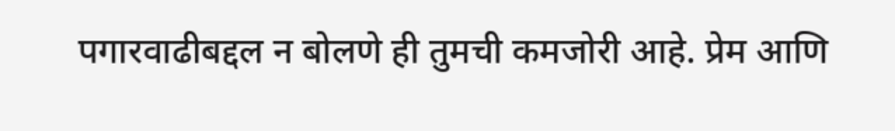पगारवाढीबद्दल न बोलणे ही तुमची कमजोरी आहे. प्रेम आणि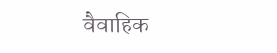वैवाहिक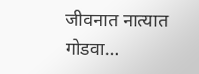जीवनात नात्यात गोडवा…